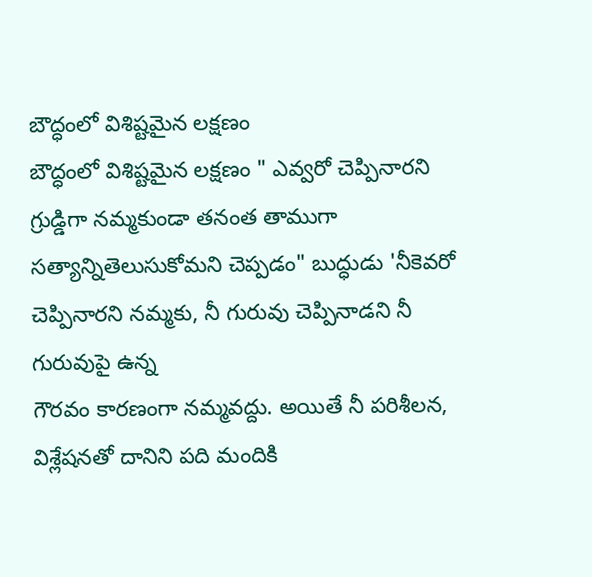బౌద్ధంలో విశిష్టమైన లక్షణం
బౌద్ధంలో విశిష్టమైన లక్షణం " ఎవ్వరో చెప్పినారని గ్రుడ్డిగా నమ్మకుండా తనంత తాముగా సత్యాన్నితెలుసుకోమని చెప్పడం" బుద్ధుడు 'నీకెవరో చెప్పినారని నమ్మకు, నీ గురువు చెప్పినాడని నీ గురువుపై ఉన్న
గౌరవం కారణంగా నమ్మవద్దు. అయితే నీ పరిశీలన, విశ్లేషనతో దానిని పది మందికి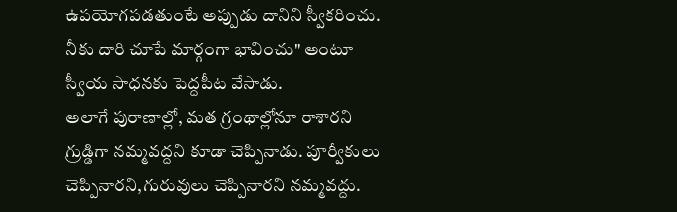ఉపయోగపడతుంటే అప్పుడు దానిని స్వీకరించు. నీకు దారి చూపే మార్గంగా భావించు" అంటూ స్వీయ సాధనకు పెద్దపీట వేసాడు.
అలాగే పురాణాల్లో, మత గ్రంథాల్లోనూ రాశారని గ్రుడ్డిగా నమ్మవద్దని కూడా చెప్పినాడు. పూర్వీకులు చెప్పినారని,గురువులు చెప్పినారని నమ్మవద్దు.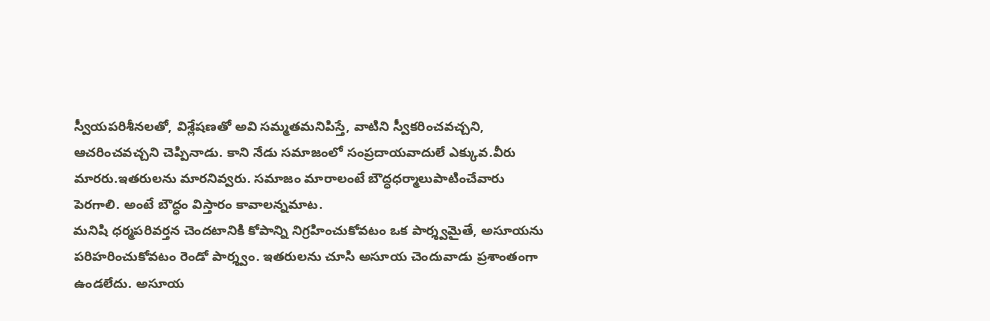స్వీయపరిశీనలతో, విశ్లేషణతో అవి సమ్మతమనిపిస్తే, వాటిని స్వీకరించవచ్చని,
ఆచరించవచ్చని చెప్పినాడు. కాని నేడు సమాజంలో సంప్రదాయవాదులే ఎక్కువ.వీరు మారరు.ఇతరులను మారనివ్వరు. సమాజం మారాలంటే బౌద్ధధర్మాలుపాటించేవారు పెరగాలి. అంటే బౌద్ధం విస్తారం కావాలన్నమాట.
మనిషి ధర్మపరివర్తన చెందటానికి కోపాన్ని నిగ్రహించుకోవటం ఒక పార్శ్వమైతే, అసూయను
పరిహరించుకోవటం రెండో పార్శ్వం. ఇతరులను చూసి అసూయ చెందువాడు ప్రశాంతంగా ఉండలేదు. అసూయ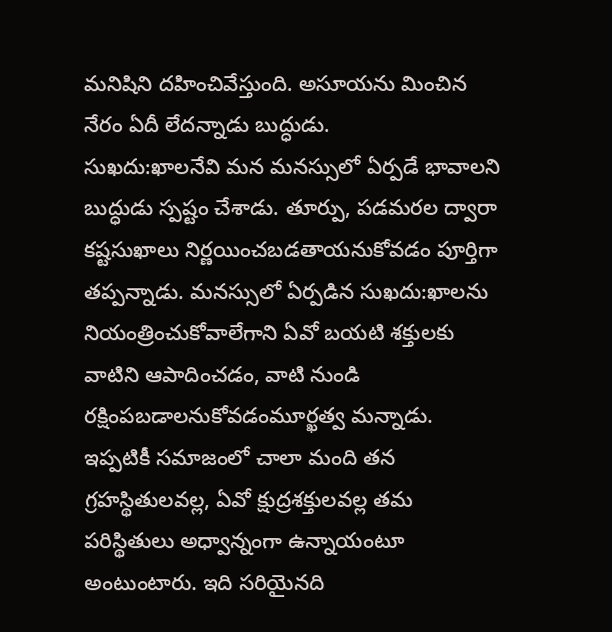మనిషిని దహించివేస్తుంది. అసూయను మించిన నేరం ఏదీ లేదన్నాడు బుద్ధుడు.
సుఖదు:ఖాలనేవి మన మనస్సులో ఏర్పడే భావాలని బుద్ధుడు స్పష్టం చేశాడు. తూర్పు, పడమరల ద్వారా కష్టసుఖాలు నిర్ణయించబడతాయనుకోవడం పూర్తిగా తప్పన్నాడు. మనస్సులో ఏర్పడిన సుఖదు:ఖాలను నియంత్రించుకోవాలేగాని ఏవో బయటి శక్తులకు వాటిని ఆపాదించడం, వాటి నుండి రక్షింపబడాలనుకోవడంమూర్ఖత్వ మన్నాడు. ఇప్పటికీ సమాజంలో చాలా మంది తన గ్రహస్థితులవల్ల, ఏవో క్షుద్రశక్తులవల్ల తమ
పరిస్థితులు అధ్వాన్నంగా ఉన్నాయంటూ అంటుంటారు. ఇది సరియైనది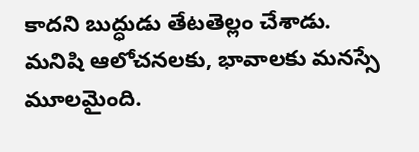కాదని బుద్ధుడు తేటతెల్లం చేశాడు.
మనిషి ఆలోచనలకు, భావాలకు మనస్సే మూలమైంది.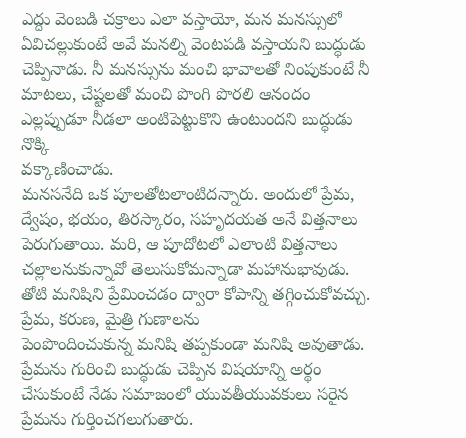ఎద్దు వెంబడి చక్రాలు ఎలా వస్తాయో, మన మనస్సులో ఏవిచల్లుకుంటే అవే మనల్ని వెంటపడి వస్తాయని బుద్ధుడు చెప్పినాడు. నీ మనస్సును మంచి భావాలతో నింపుకుంటే నీ మాటలు, చేష్టలతో మంచి పొంగి పొరలి ఆనందం ఎల్లప్పుడూ నీడలా అంటిపెట్టుకొని ఉంటుందని బుద్ధుడు నొక్కి
వక్కాణించాడు.
మనసనేది ఒక పూలతోటలాంటిదన్నారు. అందులో ప్రేమ, ద్వేషం, భయం, తిరస్కారం, సహృదయత అనే విత్తనాలు పెరుగుతాయి. మరి, ఆ పూదోటలో ఎలాంటి విత్తనాలు చల్లాలనుకున్నావో తెలుసుకోమన్నాడా మహానుభావుడు.
తోటి మనిషిని ప్రేమించడం ద్వారా కోపాన్ని తగ్గించుకోవచ్చు. ప్రేమ, కరుణ, మైత్రి గుణాలను
పెంపొందించుకున్న మనిషి తప్పకుండా మనిషి అవుతాడు. ప్రేమను గురించి బుద్ధుడు చెప్పిన విషయాన్ని అర్థం చేసుకుంటే నేడు సమాజంలో యువతీయువకులు సరైన ప్రేమను గుర్తించగలుగుతారు.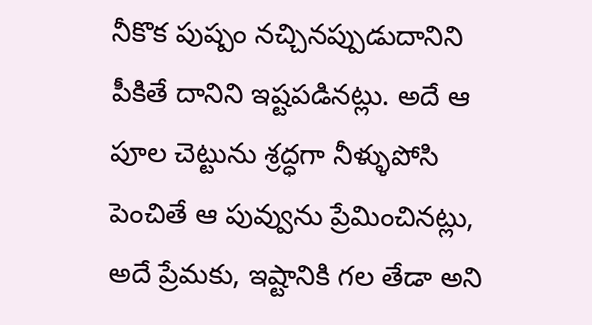నీకొక పుష్పం నచ్చినప్పుడుదానిని పీకితే దానిని ఇష్టపడినట్లు. అదే ఆ పూల చెట్టును శ్రద్ధగా నీళ్ళుపోసి పెంచితే ఆ పువ్వును ప్రేమించినట్లు, అదే ప్రేమకు, ఇష్టానికి గల తేడా అని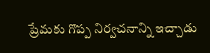ప్రేమకు గొప్ప నిర్వచనాన్ని ఇచ్చాడు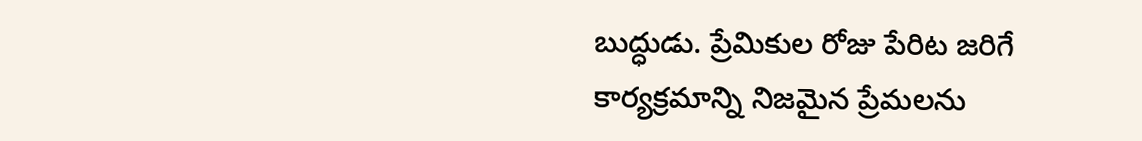బుద్ధుడు. ప్రేమికుల రోజు పేరిట జరిగే కార్యక్రమాన్ని నిజమైన ప్రేమలను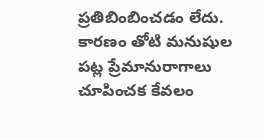ప్రతిబింబించడం లేదు. కారణం తోటి మనుషుల పట్ల ప్రేమానురాగాలు చూపించక కేవలం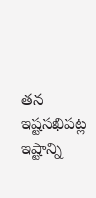తన ఇష్టసఖిపట్ల ఇష్టాన్ని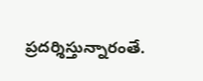ప్రదర్శిస్తున్నారంతే.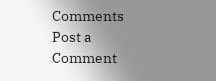Comments
Post a Comment